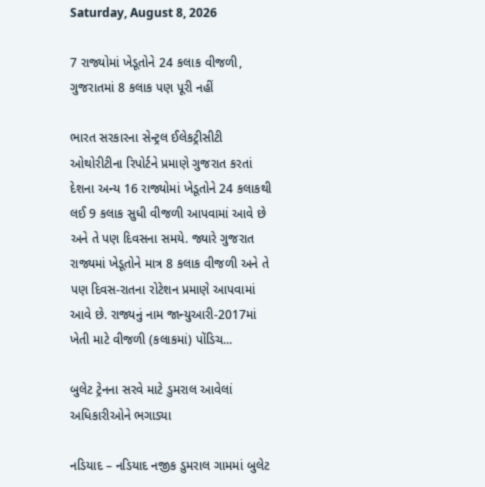Saturday, August 8, 2026

7 રાજ્યોમાં ખેડૂતોને 24 કલાક વીજળી, ગુજરાતમાં 8 કલાક પણ પૂરી નહીં

ભારત સરકારના સેન્ટ્રલ ઈલેકટ્રીસીટી ઓથોરીટીના રિપોર્ટને પ્રમાણે ગુજરાત કરતાં દેશના અન્ય 16 રાજ્યોમાં ખેડૂતોને 24 કલાકથી લઈ 9 કલાક સુધી વીજળી આપવામાં આવે છે અને તે પણ દિવસના સમયે. જ્યારે ગુજરાત રાજ્યમાં ખેડૂતોને માત્ર 8 કલાક વીજળી અને તે પણ દિવસ-રાતના રોટેશન પ્રમાણે આપવામાં આવે છે. રાજ્યનું નામ જાન્યુઆરી-2017માં ખેતી માટે વીજળી (કલાકમાં) પોંડિચ...

બુલેટ ટ્રેનના સરવે માટે ડુમરાલ આવેલાં અધિકારીઓને ભગાડ્યા

નડિયાદ – નડિયાદ નજીક ડુમરાલ ગામમાં બુલેટ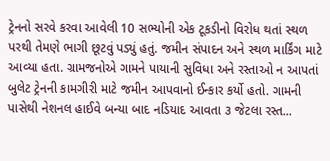ટ્રેનનો સરવે કરવા આવેલી 10 સભ્યોની એક ટૂકડીનો વિરોધ થતાં સ્થળ પરથી તેમણે ભાગી છૂટવું પડ્યું હતું. જમીન સંપાદન અને સ્થળ માર્કિંગ માટે આવ્યા હતા. ગ્રામજનોએ ગામને પાયાની સુવિધા અને રસ્તાઓ ન આપતાં બુલેટ ટ્રેનની કામગીરી માટે જમીન આપવાનો ઈન્કાર કર્યો હતો. ગામની પાસેથી નેશનલ હાઈવે બન્યા બાદ નડિયાદ આવતા ૩ જેટલા રસ્ત...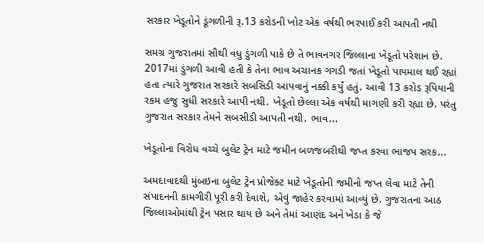સરકાર ખેડૂતોને ડૂંગળીની રૂ.13 કરોડની ખોટ એક વર્ષથી ભરપાઈ કરી આપતી નથી

સમગ્ર ગુજરાતમાં સૌથી વધુ ડુંગળી પાકે છે તે ભાવનગર જિલ્લાના ખેડૂતો પરેશાન છે. 2017માં ડુંગળી આવી હતી કે તેના ભાવ અચાનક ગગડી જતાં ખેડૂતો પાયમાલ થઈ રહ્યાં હતા ત્યારે ગુજરાત સરકારે સબસિડી આપવાનું નક્કી કર્યું હતું. આવી 13 કરોડ રૂપિયાની રકમ હજુ સુધી સરકારે આપી નથી. ખેડૂતો છેલ્લા એક વર્ષથી માગણી કરી રહ્યા છે. પરંતુ ગુજરાત સરકાર તેમને સબસીડી આપતી નથી. ભાવ...

ખેડૂતોના વિરોધ વચ્ચે બુલેટ ટ્રેન માટે જમીન બળજબરીથી જપ્ત કરવા ભાજપ સરક...

અમદાવાદથી મુંબઇના બુલેટ ટ્રેન પ્રોજેક્ટ માટે ખેડૂતોની જમીનો જપ્ત લેવા માટે તેની સંપાદનની કામગીરી પૂરી કરી દેવાશે, એવું જાહેર કરવામાં આવ્યું છે. ગુજરાતના આઠ જિલ્લાઓમાંથી ટ્રેન પસાર થાય છે અને તેમાં આણંદ અને ખેડા કે જે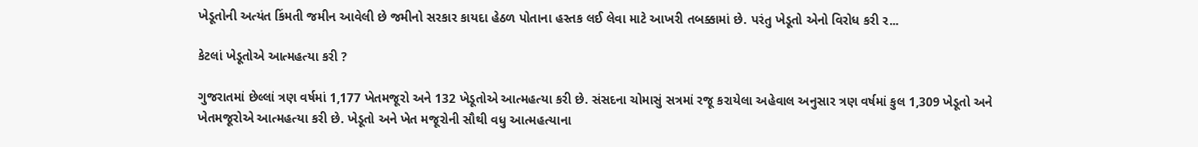ખેડૂતોની અત્યંત કિંમતી જમીન આવેલી છે જમીનો સરકાર કાયદા હેઠળ પોતાના હસ્તક લઈ લેવા માટે આખરી તબક્કામાં છે. પરંતુ ખેડૂતો એનો વિરોધ કરી ર...

કેટલાં ખેડૂતોએ આત્મહત્યા કરી ?

ગુજરાતમાં છેલ્લાં ત્રણ વર્ષમાં 1,177 ખેતમજૂરો અને 132 ખેડૂતોએ આત્મહત્યા કરી છે. સંસદના ચોમાસું સત્રમાં રજૂ કરાયેલા અહેવાલ અનુસાર ત્રણ વર્ષમાં કુલ 1,309 ખેડૂતો અને ખેતમજૂરોએ આત્મહત્યા કરી છે. ખેડૂતો અને ખેત મજૂરોની સૌથી વધુ આત્મહત્યાના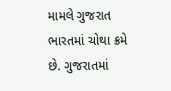મામલે ગુજરાત ભારતમાં ચોથા ક્રમે છે. ગુજરાતમાં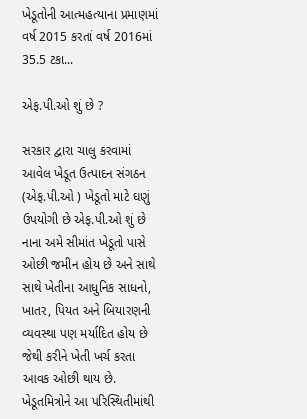ખેડૂતોની આત્મહત્યાના પ્રમાણમાં વર્ષ 2015 કરતાં વર્ષ 2016માં 35.5 ટકા...

એફ.પી.ઓ શું છે ?

સરકાર દ્વારા ચાલુ કરવામાં આવેલ ખેડૂત ઉત્પાદન સંગઠન (એફ.પી.ઓ ) ખેડૂતો માટે ઘણું ઉપયોગી છે એફ.પી.ઓ શું છે નાના અમે સીમાંત ખેડૂતો પાસે ઓછી જમીન હોય છે અને સાથે સાથે ખેતીના આધુનિક સાધનો, ખાતર, પિયત અને બિયારણની વ્યવસ્થા પણ મર્યાદિત હોય છે જેથી કરીને ખેતી ખર્ચ કરતા આવક ઓછી થાય છે. ખેડૂતમિત્રોને આ પરિસ્થિતીમાંથી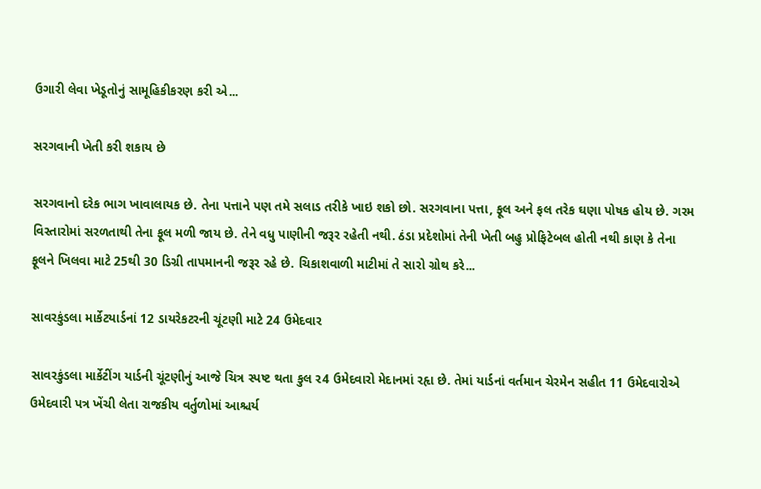ઉગારી લેવા ખેડૂતોનું સામૂહિકીકરણ કરી એ...

સરગવાની ખેતી કરી શકાય છે

સરગવાનો દરેક ભાગ ખાવાલાયક છે. તેના પત્તાને પણ તમે સલાડ તરીકે ખાઇ શકો છો. સરગવાના પત્તા, ફૂલ અને ફલ તરેક ઘણા પોષક હોય છે. ગરમ વિસ્તારોમાં સરળતાથી તેના ફૂલ મળી જાય છે. તેને વધુ પાણીની જરૂર રહેતી નથી. ઠંડા પ્રદેશોમાં તેની ખેતી બહુ પ્રોફિટેબલ હોતી નથી કાણ કે તેના ફૂલને ખિલવા માટે 25થી 30 ડિગ્રી તાપમાનની જરૂર રહે છે. ચિકાશવાળી માટીમાં તે સારો ગ્રોથ કરે...

સાવરકુંડલા માર્કેટયાર્ડનાં 12 ડાયરેકટરની ચૂંટણી માટે 24 ઉમેદવાર

સાવરકુંડલા માર્કેટીંગ યાર્ડની ચૂંટણીનું આજે ચિત્ર સ્‍પષ્‍ટ થતા કુલ ર4 ઉમેદવારો મેદાનમાં રહૃા છે. તેમાં યાર્ડનાં વર્તમાન ચેરમેન સહીત 11 ઉમેદવારોએ ઉમેદવારી પત્ર ખેંચી લેતા રાજકીય વર્તુળોમાં આશ્ચર્ય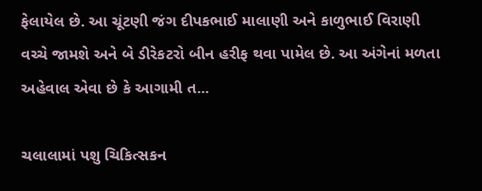ફેલાયેલ છે. આ ચૂંટણી જંગ દીપકભાઈ માલાણી અને કાળુભાઈ વિરાણી વચ્‍ચે જામશે અને બે ડીરેકટરો બીન હરીફ થવા પામેલ છે. આ અંગેનાં મળતા અહેવાલ એવા છે કે આગામી ત...

ચલાલામાં પશુ ચિકિત્‍સકન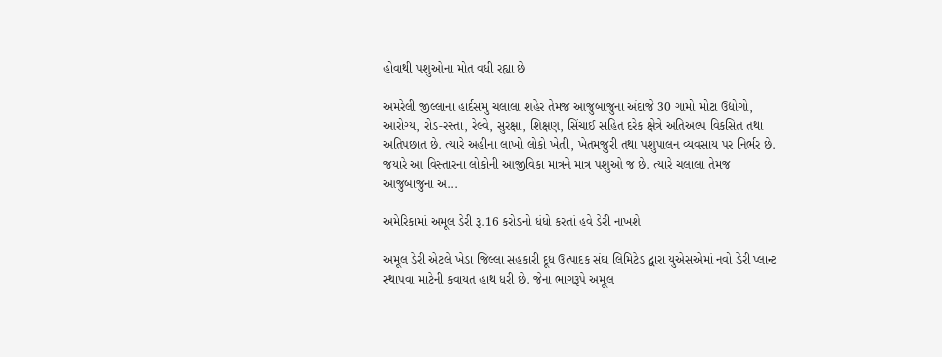હોવાથી પશુઓના મોત વધી રહ્યા છે

અમરેલી જીલ્‍લાના હાર્દસમુ ચલાલા શહેર તેમજ આજુબાજુના અંદાજે 30 ગામો મોટા ઉદ્યોગો, આરોગ્‍ય, રોડ-રસ્‍તા, રેલ્‍વે, સુરક્ષા, શિક્ષણ, સિંચાઈ સહિત દરેક ક્ષેત્રે અતિઅલ્‍પ વિકસિત તથા અતિપછાત છે. ત્‍યારે અહીના લાખો લોકો ખેતી, ખેતમજુરી તથા પશુપાલન વ્‍યવસાય પર નિર્ભર છે. જયારે આ વિસ્‍તારના લોકોની આજીવિકા માત્રને માત્ર પશુઓ જ છે. ત્‍યારે ચલાલા તેમજ આજુબાજુના અ...

અમેરિકામાં અમૂલ ડેરી રૂ.16 કરોડનો ધંધો કરતાં હવે ડેરી નાખશે

અમૂલ ડેરી એટલે ખેડા જિલ્લા સહકારી દૂધ ઉત્પાદક સંઘ લિમિટેડ દ્વારા યુએસએમાં નવો ડેરી પ્લાન્ટ સ્થાપવા માટેની કવાયત હાથ ધરી છે. જેના ભાગરૂપે અમૂલ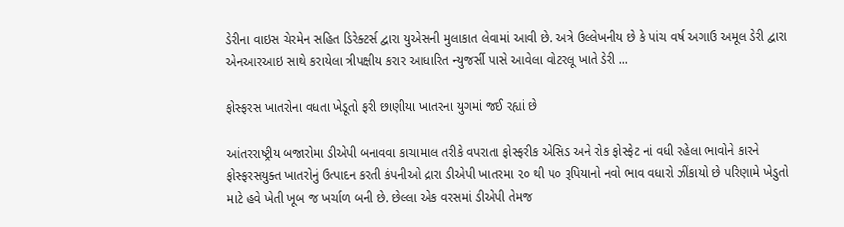ડેરીના વાઇસ ચેરમેન સહિત ડિરેક્ટર્સ દ્વારા યુએસની મુલાકાત લેવામાં આવી છે. અત્રે ઉલ્લેખનીય છે કે પાંચ વર્ષ અગાઉ અમૂલ ડેરી દ્વારા એનઆરઆઇ સાથે કરાયેલા ત્રીપક્ષીય કરાર આધારિત ન્યુજર્સી પાસે આવેલા વોટરલૂ ખાતે ડેરી ...

ફોસ્ફરસ ખાતરોના વધતા ખેડૂતો ફરી છાણીયા ખાતરના યુગમાં જઈ રહ્યાં છે

આંતરરાષ્ટ્રીય બજારોમા ડીએપી બનાવવા કાચામાલ તરીકે વપરાતા ફોસ્ફરીક એસિડ અને રોક ફોસ્ફેટ નાં વધી રહેલા ભાવોને કારને ફોસ્ફરસયુક્ત ખાતરોનું ઉત્પાદન કરતી કંપનીઓ દ્રારા ડીએપી ખાતરમા ૨૦ થી ૫૦ રૂપિયાનો નવો ભાવ વધારો ઝીંકાયો છે પરિણામે ખેડુતો માટે હવે ખેતી ખૂબ જ ખર્ચાળ બની છે. છેલ્લા એક વરસમાં ડીએપી તેમજ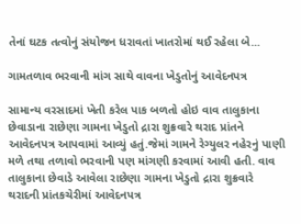તેનાં ઘટક તત્વોનું સંયોજન ધરાવતાં ખાતરોમાં થઈ રહેલા બે...

ગામતળાવ ભરવાની માંગ સાથે વાવના ખેડુતોનું આવેદનપત્ર

સામાન્ય વરસાદમાં ખેતી કરેલ પાક બળતો હોઇ વાવ તાલુકાના છેવાડાના રાછેણા ગામના ખેડુતો દ્રારા શુક્રવારે થરાદ પ્રાંતને આવેદનપત્ર આપવામાં આવ્યું હતું.જેમાં ગામને રેગ્યુલર નહેરનું પાણી મળે તથા તળાવો ભરવાની પણ માંગણી કરવામાં આવી હતી. વાવ તાલુકાના છેવાડે આવેલા રાછેણા ગામના ખેડુતો દ્રારા શુક્રવારે થરાદની પ્રાંતકચેરીમાં આવેદનપત્ર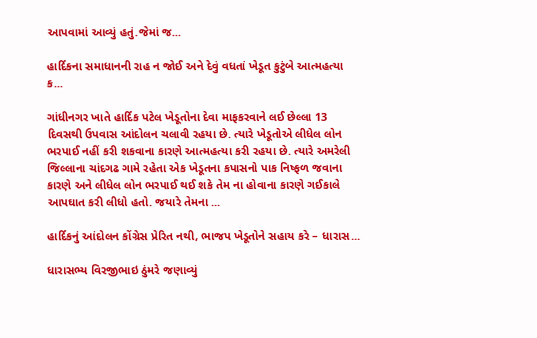આપવામાં આવ્યું હતું.જેમાં જ...

હાર્દિકના સમાધાનની રાહ ન જોઈ અને દેવું વધતાં ખેડૂત કુટુંબે આત્મહત્યા ક...

ગાંધીનગર ખાતે હાર્દિક પટેલ ખેડૂતોના દેવા માફકરવાને લઈ છેલ્‍લા 13 દિવસથી ઉપવાસ આંદોલન ચલાવી રહયા છે. ત્‍યારે ખેડૂતોએ લીધેલ લોન ભરપાઈ નહીં કરી શકવાના કારણે આત્‍મહત્‍યા કરી રહયા છે. ત્‍યારે અમરેલી જિલ્‍લાના ચાંદગઢ ગામે રહેતા એક ખેડૂતના કપાસનો પાક નિષ્‍ફળ જવાના કારણે અને લીધેલ લોન ભરપાઈ થઈ શકે તેમ ના હોવાના કારણે ગઈકાલે આપઘાત કરી લીધો હતો. જયારે તેમના ...

હાર્દિકનું આંદોલન કોંગ્રેસ પ્રેરિત નથી, ભાજપ ખેડૂતોને સહાય કરે – ધારાસ...

ધારાસભ્ય વિરજીભાઇ ઠુંમરે જણાવ્યું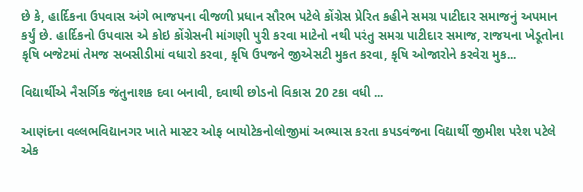છે કે, હાર્દિકના ઉપવાસ અંગે ભાજપના વીજળી પ્રધાન સૌરભ પટેલે કોંગ્રેસ પ્રેરિત કહીને સમગ્ર પાટીદાર સમાજનું અપમાન કર્યું છે. હાર્દિકનો ઉપવાસ એ કોઇ કોંગ્રેસની માંગણી પુરી કરવા માટેનો નથી પરંતુ સમગ્ર પાટીદાર સમાજ, રાજયના ખેડૂતોના કૃષિ બજેટમાં તેમજ સબસીડીમાં વધારો કરવા, કૃષિ ઉપજને જીએસટી મુકત કરવા, કૃષિ ઓજારોને કરવેરા મુક...

વિદ્યાર્થીએ નૈસર્ગિક જંતુનાશક દવા બનાવી, દવાથી છોડનો વિકાસ 20 ટકા વધી ...

આણંદના વલ્લભવિદ્યાનગર ખાતે માસ્ટર ઓફ બાયોટેકનોલોજીમાં અભ્યાસ કરતા કપડવંજના વિદ્યાર્થી જીમીશ પરેશ પટેલે એક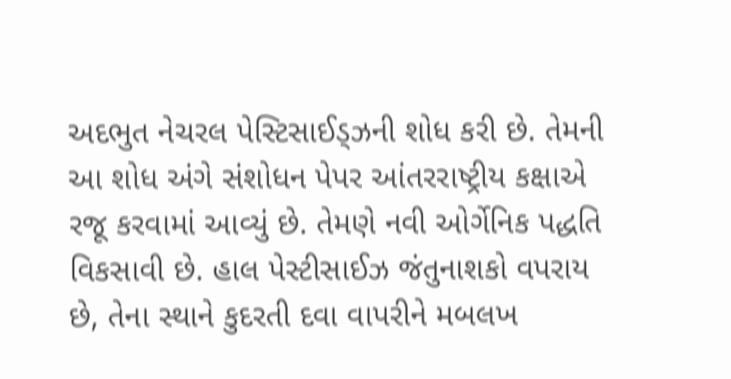અદભુત નેચરલ પેસ્ટિસાઈડ્ઝની શોધ કરી છે. તેમની આ શોધ અંગે સંશોધન પેપર આંતરરાષ્ટ્રીય કક્ષાએ રજૂ કરવામાં આવ્યું છે. તેમણે નવી ઓર્ગેનિક પદ્ધતિ વિકસાવી છે. હાલ પેસ્ટીસાઈઝ જંતુનાશકો વપરાય છે, તેના સ્થાને કુદરતી દવા વાપરીને મબલખ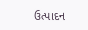ઉત્પાદન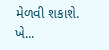મેળવી શકાશે. ખે...